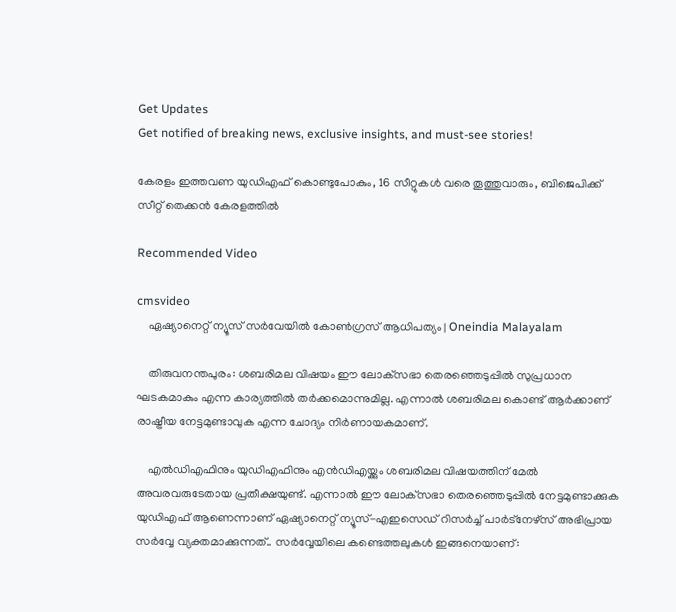Get Updates
Get notified of breaking news, exclusive insights, and must-see stories!

കേരളം ഇത്തവണ യുഡിഎഫ് കൊണ്ടുപോകും, 16 സീറ്റുകൾ വരെ തൂത്തുവാരും, ബിജെപിക്ക് സീറ്റ് തെക്കൻ കേരളത്തിൽ

Recommended Video

cmsvideo
    ഏഷ്യാനെറ്റ് ന്യൂസ് സർവേയിൽ കോൺഗ്രസ് ആധിപത്യം | Oneindia Malayalam

    തിരുവനന്തപുരം: ശബരിമല വിഷയം ഈ ലോക്‌സഭാ തെരഞ്ഞെടുപ്പില്‍ സുപ്രധാന ഘടകമാകും എന്ന കാര്യത്തില്‍ തര്‍ക്കമൊന്നുമില്ല. എന്നാല്‍ ശബരിമല കൊണ്ട് ആര്‍ക്കാണ് രാഷ്ട്രീയ നേട്ടമുണ്ടാവുക എന്ന ചോദ്യം നിര്‍ണായകമാണ്.

    എല്‍ഡിഎഫിനും യുഡിഎഫിനും എന്‍ഡിഎയ്ക്കും ശബരിമല വിഷയത്തിന് മേല്‍ അവരവരുടേതായ പ്രതീക്ഷയുണ്ട്. എന്നാല്‍ ഈ ലോക്‌സഭാ തെരഞ്ഞെടുപ്പില്‍ നേട്ടമുണ്ടാക്കുക യുഡിഎഫ് ആണെന്നാണ് ഏഷ്യാനെറ്റ് ന്യൂസ്-എഇസെഡ് റിസര്‍ച്ച് പാര്‍ട്‌നേഴ്‌സ് അഭിപ്രായ സര്‍വ്വേ വ്യക്തമാക്കുന്നത്.. സര്‍വ്വേയിലെ കണ്ടെത്തലുകള്‍ ഇങ്ങനെയാണ്: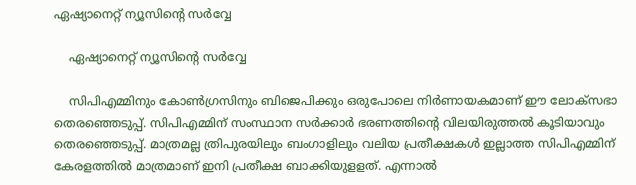ഏഷ്യാനെറ്റ് ന്യൂസിന്റെ സർവ്വേ

    ഏഷ്യാനെറ്റ് ന്യൂസിന്റെ സർവ്വേ

    സിപിഎമ്മിനും കോണ്‍ഗ്രസിനും ബിജെപിക്കും ഒരുപോലെ നിര്‍ണായകമാണ് ഈ ലോക്‌സഭാ തെരഞ്ഞെടുപ്പ്. സിപിഎമ്മിന് സംസ്ഥാന സര്‍ക്കാര്‍ ഭരണത്തിന്റെ വിലയിരുത്തല്‍ കൂടിയാവും തെരഞ്ഞെടുപ്പ്. മാത്രമല്ല ത്രിപുരയിലും ബംഗാളിലും വലിയ പ്രതീക്ഷകള്‍ ഇല്ലാത്ത സിപിഎമ്മിന് കേരളത്തില്‍ മാത്രമാണ് ഇനി പ്രതീക്ഷ ബാക്കിയുളളത്. എന്നാല്‍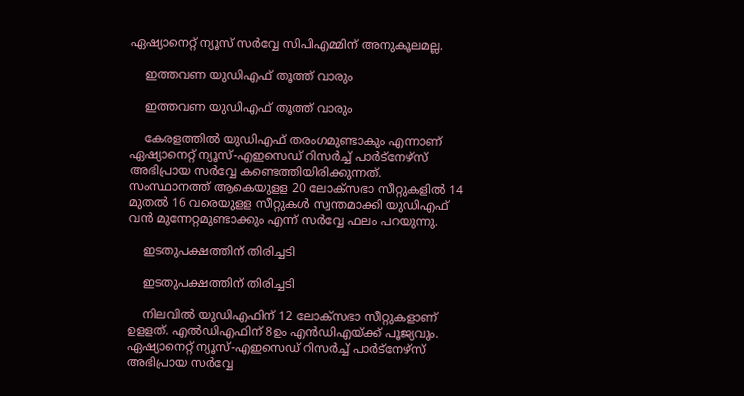ഏഷ്യാനെറ്റ് ന്യൂസ് സര്‍വ്വേ സിപിഎമ്മിന് അനുകൂലമല്ല.

    ഇത്തവണ യുഡിഎഫ് തൂത്ത് വാരും

    ഇത്തവണ യുഡിഎഫ് തൂത്ത് വാരും

    കേരളത്തില്‍ യുഡിഎഫ് തരംഗമുണ്ടാകും എന്നാണ് ഏഷ്യാനെറ്റ് ന്യൂസ്-എഇസെഡ് റിസര്‍ച്ച് പാര്‍ട്‌നേഴ്‌സ് അഭിപ്രായ സര്‍വ്വേ കണ്ടെത്തിയിരിക്കുന്നത്. സംസ്ഥാനത്ത് ആകെയുളള 20 ലോക്‌സഭാ സീറ്റുകളില്‍ 14 മുതല്‍ 16 വരെയുളള സീറ്റുകള്‍ സ്വന്തമാക്കി യുഡിഎഫ് വന്‍ മുന്നേറ്റമുണ്ടാക്കും എന്ന് സര്‍വ്വേ ഫലം പറയുന്നു.

    ഇടതുപക്ഷത്തിന് തിരിച്ചടി

    ഇടതുപക്ഷത്തിന് തിരിച്ചടി

    നിലവില്‍ യുഡിഎഫിന് 12 ലോക്‌സഭാ സീറ്റുകളാണ് ഉളളത്. എല്‍ഡിഎഫിന് 8ഉം എന്‍ഡിഎയ്ക്ക് പൂജ്യവും. ഏഷ്യാനെറ്റ് ന്യൂസ്-എഇസെഡ് റിസര്‍ച്ച് പാര്‍ട്‌നേഴ്‌സ് അഭിപ്രായ സര്‍വ്വേ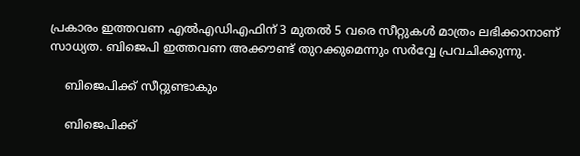പ്രകാരം ഇത്തവണ എല്‍എഡിഎഫിന് 3 മുതല്‍ 5 വരെ സീറ്റുകള്‍ മാത്രം ലഭിക്കാനാണ് സാധ്യത. ബിജെപി ഇത്തവണ അക്കൗണ്ട് തുറക്കുമെന്നും സര്‍വ്വേ പ്രവചിക്കുന്നു.

    ബിജെപിക്ക് സീറ്റുണ്ടാകും

    ബിജെപിക്ക്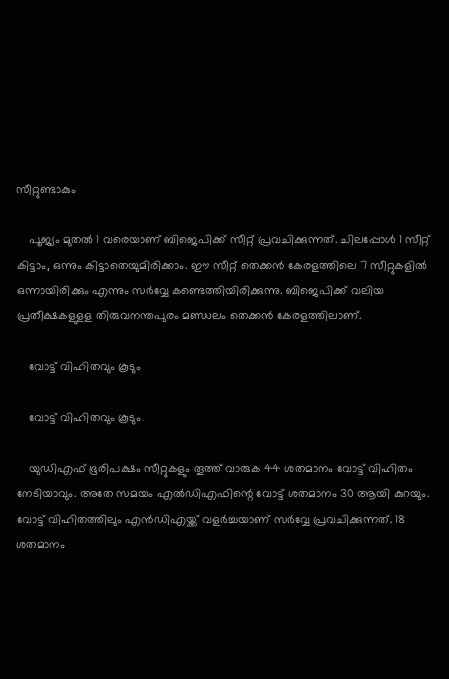സീറ്റുണ്ടാകും

    പൂജ്യം മുതല്‍ 1 വരെയാണ് ബിജെപിക്ക് സീറ്റ് പ്രവചിക്കുന്നത്. ചിലപ്പോള്‍ 1 സീറ്റ് കിട്ടാം, ഒന്നും കിട്ടാതെയുമിരിക്കാം. ഈ സീറ്റ് തെക്കന്‍ കേരളത്തിലെ 7 സീറ്റുകളില്‍ ഒന്നായിരിക്കും എന്നും സര്‍വ്വേ കണ്ടെത്തിയിരിക്കുന്നു. ബിജെപിക്ക് വലിയ പ്രതീക്ഷകളുളള തിരുവനന്തപുരം മണ്ഡലം തെക്കന്‍ കേരളത്തിലാണ്.

    വോട്ട് വിഹിതവും കൂടും

    വോട്ട് വിഹിതവും കൂടും

    യുഡിഎഫ് ഭൂരിപക്ഷം സീറ്റുകളും തൂത്ത് വാരുക 44 ശതമാനം വോട്ട് വിഹിതം നേടിയാവും. അതേ സമയം എല്‍ഡിഎഫിന്റെ വോട്ട് ശതമാനം 30 ആയി കുറയും. വോട്ട് വിഹിതത്തിലും എന്‍ഡിഎയ്ക്ക് വളര്‍ച്ചയാണ് സര്‍വ്വേ പ്രവചിക്കുന്നത്. 18 ശതമാനം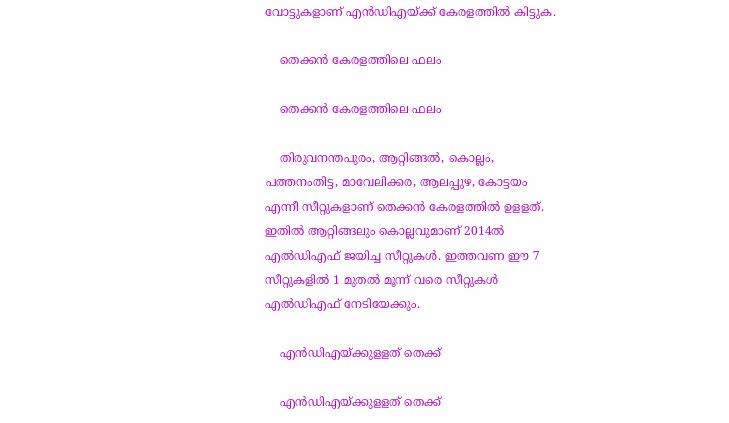വോട്ടുകളാണ് എന്‍ഡിഎയ്ക്ക് കേരളത്തില്‍ കിട്ടുക.

    തെക്കൻ കേരളത്തിലെ ഫലം

    തെക്കൻ കേരളത്തിലെ ഫലം

    തിരുവനന്തപുരം, ആറ്റിങ്ങല്‍, കൊല്ലം, പത്തനംതിട്ട, മാവേലിക്കര, ആലപ്പുഴ, കോട്ടയം എന്നീ സീറ്റുകളാണ് തെക്കന്‍ കേരളത്തില്‍ ഉളളത്. ഇതില്‍ ആറ്റിങ്ങലും കൊല്ലവുമാണ് 2014ല്‍ എല്‍ഡിഎഫ് ജയിച്ച സീറ്റുകള്‍. ഇത്തവണ ഈ 7 സീറ്റുകളില്‍ 1 മുതല്‍ മൂന്ന് വരെ സീറ്റുകള്‍ എല്‍ഡിഎഫ് നേടിയേക്കും.

    എൻഡിഎയ്ക്കുളളത് തെക്ക്

    എൻഡിഎയ്ക്കുളളത് തെക്ക്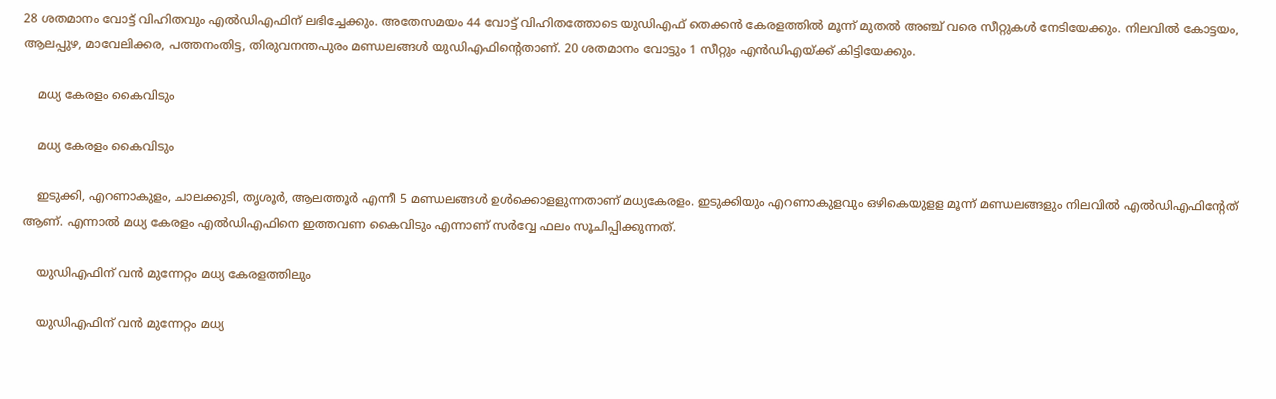28 ശതമാനം വോട്ട് വിഹിതവും എല്‍ഡിഎഫിന് ലഭിച്ചേക്കും. അതേസമയം 44 വോട്ട് വിഹിതത്തോടെ യുഡിഎഫ് തെക്കന്‍ കേരളത്തില്‍ മൂന്ന് മുതല്‍ അഞ്ച് വരെ സീറ്റുകള്‍ നേടിയേക്കും. നിലവില്‍ കോട്ടയം, ആലപ്പുഴ, മാവേലിക്കര, പത്തനംതിട്ട, തിരുവനന്തപുരം മണ്ഡലങ്ങള്‍ യുഡിഎഫിന്റെതാണ്. 20 ശതമാനം വോട്ടും 1 സീറ്റും എന്‍ഡിഎയ്ക്ക് കിട്ടിയേക്കും.

    മധ്യ കേരളം കൈവിടും

    മധ്യ കേരളം കൈവിടും

    ഇടുക്കി, എറണാകുളം, ചാലക്കുടി, തൃശൂര്‍, ആലത്തൂര്‍ എന്നീ 5 മണ്ഡലങ്ങള്‍ ഉള്‍ക്കൊളളുന്നതാണ് മധ്യകേരളം. ഇടുക്കിയും എറണാകുളവും ഒഴികെയുളള മൂന്ന് മണ്ഡലങ്ങളും നിലവില്‍ എല്‍ഡിഎഫിന്റേത് ആണ്. എന്നാല്‍ മധ്യ കേരളം എല്‍ഡിഎഫിനെ ഇത്തവണ കൈവിടും എന്നാണ് സര്‍വ്വേ ഫലം സൂചിപ്പിക്കുന്നത്.

    യുഡിഎഫിന് വൻ മുന്നേറ്റം മധ്യ കേരളത്തിലും

    യുഡിഎഫിന് വൻ മുന്നേറ്റം മധ്യ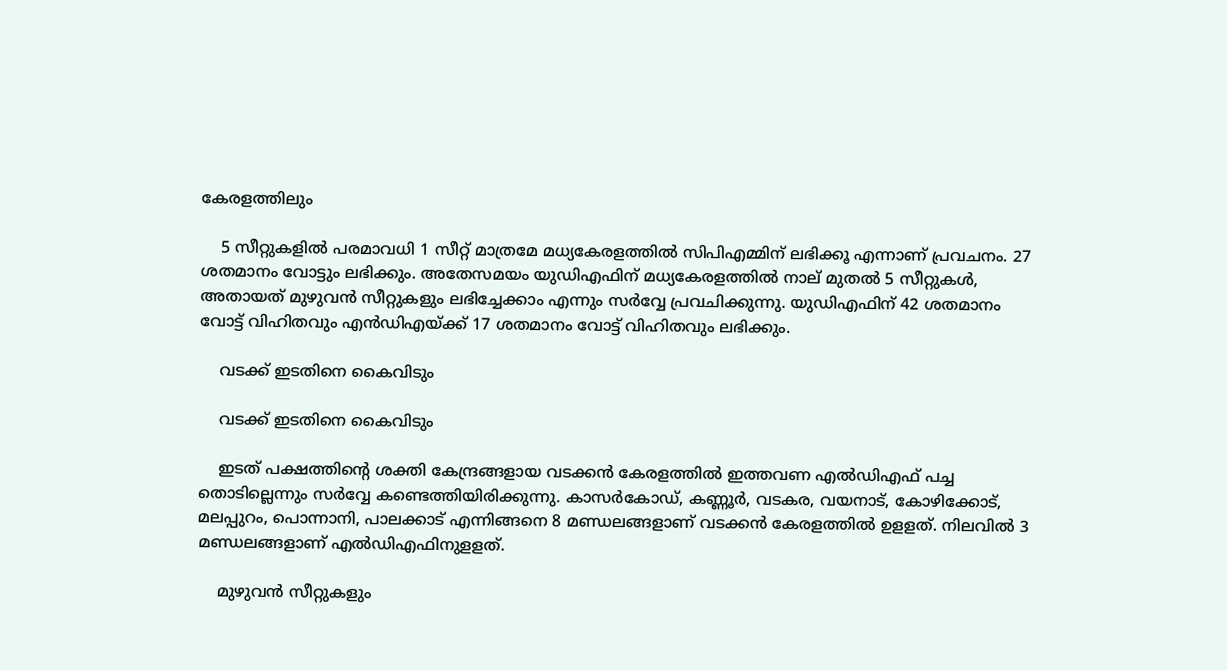കേരളത്തിലും

    5 സീറ്റുകളില്‍ പരമാവധി 1 സീറ്റ് മാത്രമേ മധ്യകേരളത്തില്‍ സിപിഎമ്മിന് ലഭിക്കൂ എന്നാണ് പ്രവചനം. 27 ശതമാനം വോട്ടും ലഭിക്കും. അതേസമയം യുഡിഎഫിന് മധ്യകേരളത്തില്‍ നാല് മുതല്‍ 5 സീറ്റുകള്‍, അതായത് മുഴുവന്‍ സീറ്റുകളും ലഭിച്ചേക്കാം എന്നും സര്‍വ്വേ പ്രവചിക്കുന്നു. യുഡിഎഫിന് 42 ശതമാനം വോട്ട് വിഹിതവും എന്‍ഡിഎയ്ക്ക് 17 ശതമാനം വോട്ട് വിഹിതവും ലഭിക്കും.

    വടക്ക് ഇടതിനെ കൈവിടും

    വടക്ക് ഇടതിനെ കൈവിടും

    ഇടത് പക്ഷത്തിന്റെ ശക്തി കേന്ദ്രങ്ങളായ വടക്കന്‍ കേരളത്തില്‍ ഇത്തവണ എല്‍ഡിഎഫ് പച്ച തൊടില്ലെന്നും സര്‍വ്വേ കണ്ടെത്തിയിരിക്കുന്നു. കാസര്‍കോഡ്, കണ്ണൂര്‍, വടകര, വയനാട്, കോഴിക്കോട്, മലപ്പുറം, പൊന്നാനി, പാലക്കാട് എന്നിങ്ങനെ 8 മണ്ഡലങ്ങളാണ് വടക്കന്‍ കേരളത്തില്‍ ഉളളത്. നിലവില്‍ 3 മണ്ഡലങ്ങളാണ് എല്‍ഡിഎഫിനുളളത്.

    മുഴുവൻ സീറ്റുകളും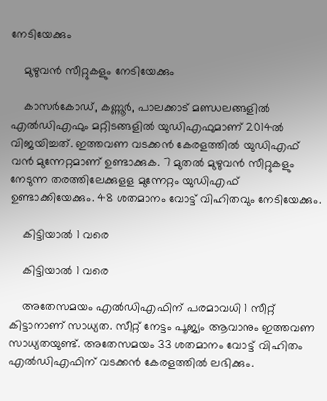നേടിയേക്കും

    മുഴുവൻ സീറ്റുകളും നേടിയേക്കും

    കാസര്‍കോഡ്, കണ്ണൂര്‍, പാലക്കാട് മണ്ഡലങ്ങളില്‍ എല്‍ഡിഎഫും മറ്റിടങ്ങളില്‍ യുഡിഎഫുമാണ് 2014ല്‍ വിജയിച്ചത്. ഇത്തവണ വടക്കന്‍ കേരളത്തില്‍ യുഡിഎഫ് വന്‍ മുന്നേറ്റമാണ് ഉണ്ടാക്കുക. 7 മുതല്‍ മുഴുവന്‍ സീറ്റുകളും നേടുന്ന തരത്തിലേക്കുളള മുന്നേറ്റം യുഡിഎഫ് ഉണ്ടാക്കിയേക്കും. 48 ശതമാനം വോട്ട് വിഹിതവും നേടിയേക്കും.

    കിട്ടിയാൽ 1 വരെ

    കിട്ടിയാൽ 1 വരെ

    അതേസമയം എല്‍ഡിഎഫിന് പരമാവധി 1 സീറ്റ് കിട്ടാനാണ് സാധ്യത. സീറ്റ് നേട്ടം പൂജ്യം ആവാനും ഇത്തവണ സാധ്യതയുണ്ട്. അതേസമയം 33 ശതമാനം വോട്ട് വിഹിതം എല്‍ഡിഎഫിന് വടക്കന്‍ കേരളത്തില്‍ ലഭിക്കും.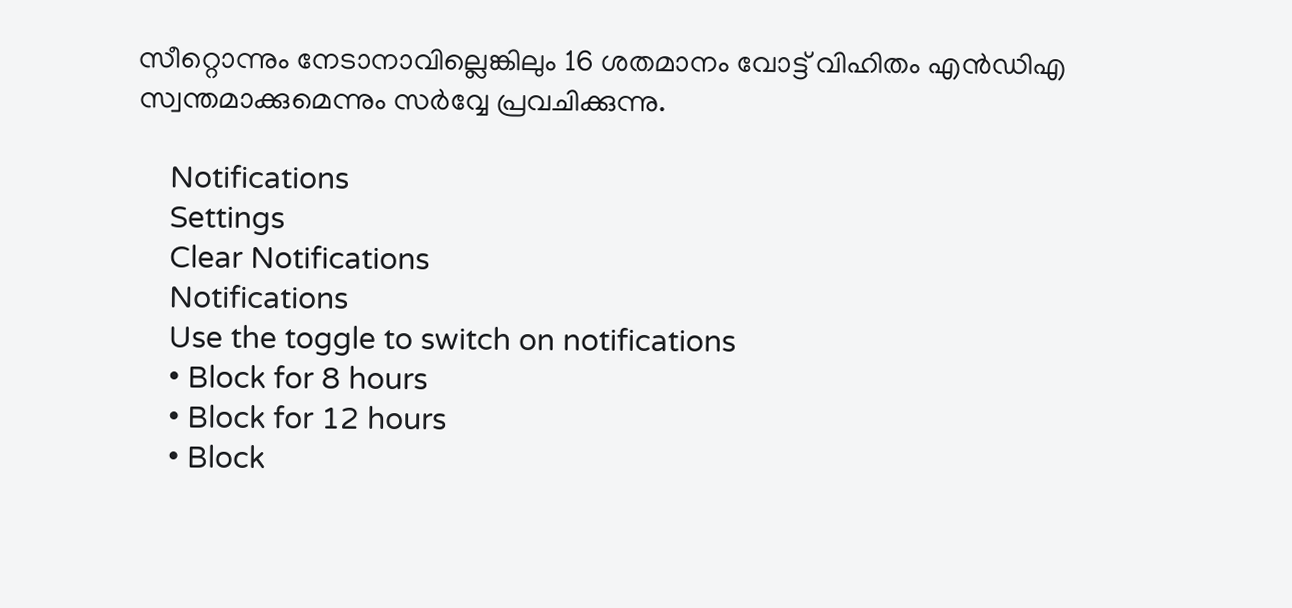സീറ്റൊന്നും നേടാനാവില്ലെങ്കിലും 16 ശതമാനം വോട്ട് വിഹിതം എന്‍ഡിഎ സ്വന്തമാക്കുമെന്നും സര്‍വ്വേ പ്രവചിക്കുന്നു.

    Notifications
    Settings
    Clear Notifications
    Notifications
    Use the toggle to switch on notifications
    • Block for 8 hours
    • Block for 12 hours
    • Block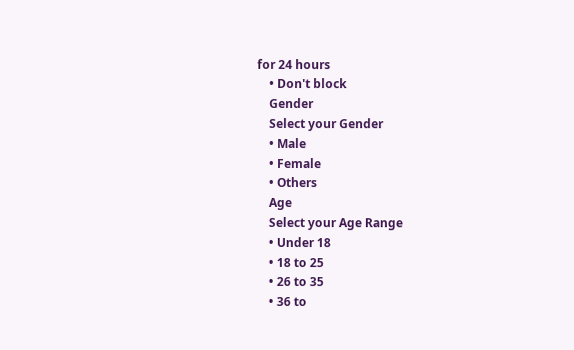for 24 hours
    • Don't block
    Gender
    Select your Gender
    • Male
    • Female
    • Others
    Age
    Select your Age Range
    • Under 18
    • 18 to 25
    • 26 to 35
    • 36 to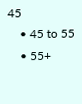45
    • 45 to 55
    • 55+